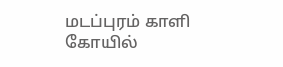மடப்புரம் காளி கோயில்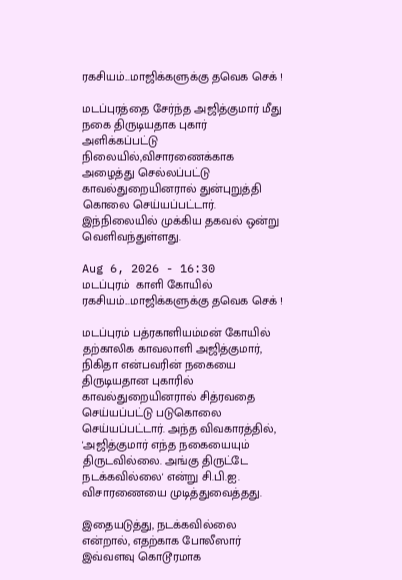ரகசியம்...மாஜிக்களுக்கு தவெக செக் !

மடப்புரத்தை சேர்ந்த அஜித்குமார் மீது நகை திருடியதாக புகார் அளிக்கப்பட்டு நிலையில்,விசாரணைக்காக அழைத்து செல்லப்பட்டு காவல்துறையினரால் துன்புறுத்தி கொலை செய்யப்பட்டார். இந்நிலையில் முக்கிய தகவல் ஒன்று வெளிவந்துள்ளது.

Aug 6, 2026 - 16:30
மடப்புரம்  காளி கோயில் ரகசியம்...மாஜிக்களுக்கு தவெக செக் !

மடப்புரம் பத்ரகாளியம்மன் கோயில் தற்காலிக காவலாளி அஜித்குமார், நிகிதா என்பவரின் நகையை திருடியதான புகாரில் காவல்துறையினரால் சித்ரவதை செய்யப்பட்டு படுகொலை செய்யப்பட்டார். அந்த விவகாரத்தில், 'அஜித்குமார் எந்த நகையையும் திருடவில்லை. அங்கு திருட்டே நடக்கவில்லை' என்று சி.பி.ஐ. விசாரணையை முடித்துவைத்தது.

இதையடுத்து, நடக்கவில்லை என்றால், எதற்காக போலீஸார் இவ்வளவு கொடூரமாக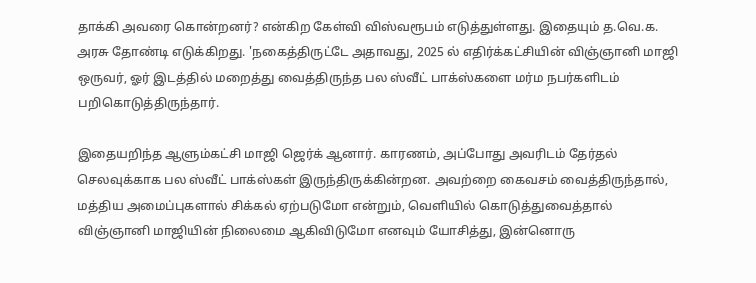தாக்கி அவரை கொன்றனர்? என்கிற கேள்வி விஸ்வரூபம் எடுத்துள்ளது. இதையும் த.வெ.க. அரசு தோண்டி எடுக்கிறது. 'நகைத்திருட்டே அதாவது, 2025 ல் எதிர்க்கட்சியின் விஞ்ஞானி மாஜி ஒருவர், ஓர் இடத்தில் மறைத்து வைத்திருந்த பல ஸ்வீட் பாக்ஸ்களை மர்ம நபர்களிடம் பறிகொடுத்திருந்தார்.

இதையறிந்த ஆளும்கட்சி மாஜி ஜெர்க் ஆனார். காரணம், அப்போது அவரிடம் தேர்தல் செலவுக்காக பல ஸ்வீட் பாக்ஸ்கள் இருந்திருக்கின்றன. அவற்றை கைவசம் வைத்திருந்தால், மத்திய அமைப்புகளால் சிக்கல் ஏற்படுமோ என்றும், வெளியில் கொடுத்துவைத்தால் விஞ்ஞானி மாஜியின் நிலைமை ஆகிவிடுமோ எனவும் யோசித்து, இன்னொரு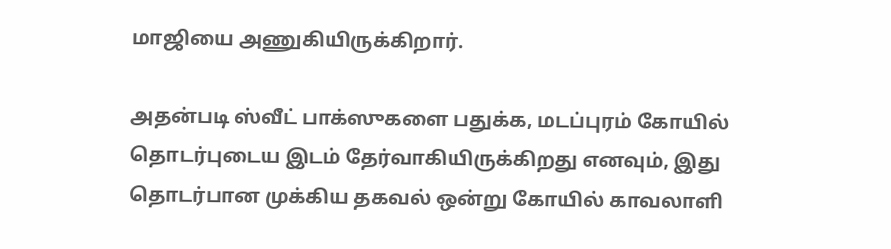மாஜியை அணுகியிருக்கிறார்.

அதன்படி ஸ்வீட் பாக்ஸுகளை பதுக்க, மடப்புரம் கோயில் தொடர்புடைய இடம் தேர்வாகியிருக்கிறது எனவும், இது தொடர்பான முக்கிய தகவல் ஒன்று கோயில் காவலாளி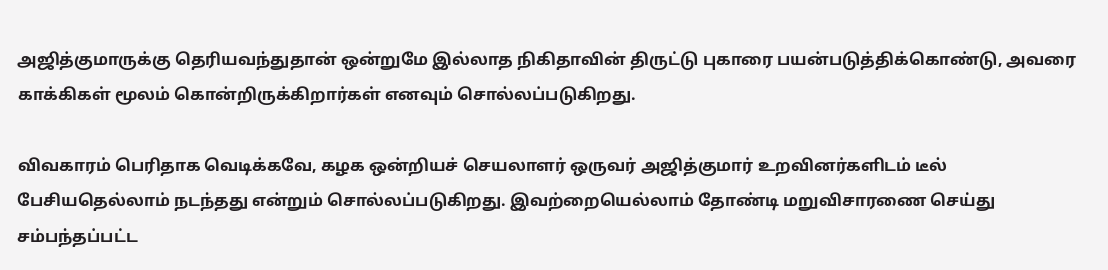அஜித்குமாருக்கு தெரியவந்துதான் ஒன்றுமே இல்லாத நிகிதாவின் திருட்டு புகாரை பயன்படுத்திக்கொண்டு, அவரை காக்கிகள் மூலம் கொன்றிருக்கிறார்கள் எனவும் சொல்லப்படுகிறது.

விவகாரம் பெரிதாக வெடிக்கவே, கழக ஒன்றியச் செயலாளர் ஒருவர் அஜித்குமார் உறவினர்களிடம் டீல் பேசியதெல்லாம் நடந்தது என்றும் சொல்லப்படுகிறது. இவற்றையெல்லாம் தோண்டி மறுவிசாரணை செய்து சம்பந்தப்பட்ட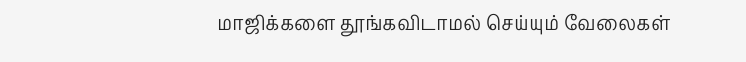மாஜிக்களை தூங்கவிடாமல் செய்யும் வேலைகள்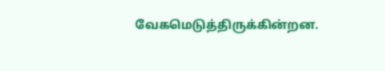வேகமெடுத்திருக்கின்றன.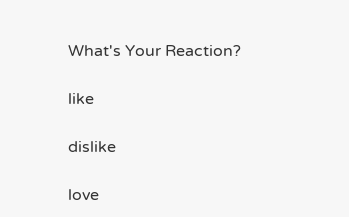What's Your Reaction?

like

dislike

love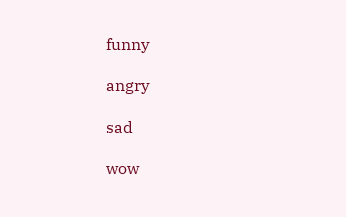funny

angry

sad

wow